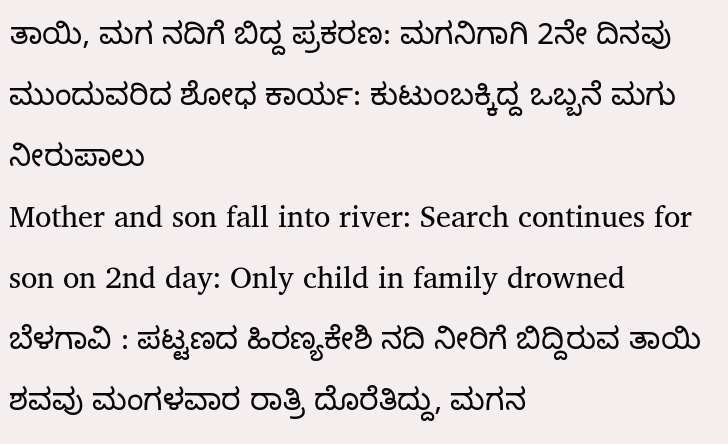ತಾಯಿ, ಮಗ ನದಿಗೆ ಬಿದ್ದ ಪ್ರಕರಣ: ಮಗನಿಗಾಗಿ 2ನೇ ದಿನವು ಮುಂದುವರಿದ ಶೋಧ ಕಾರ್ಯ: ಕುಟುಂಬಕ್ಕಿದ್ದ ಒಬ್ಬನೆ ಮಗು ನೀರುಪಾಲು
Mother and son fall into river: Search continues for son on 2nd day: Only child in family drowned
ಬೆಳಗಾವಿ : ಪಟ್ಟಣದ ಹಿರಣ್ಯಕೇಶಿ ನದಿ ನೀರಿಗೆ ಬಿದ್ದಿರುವ ತಾಯಿ ಶವವು ಮಂಗಳವಾರ ರಾತ್ರಿ ದೊರೆತಿದ್ದು, ಮಗನ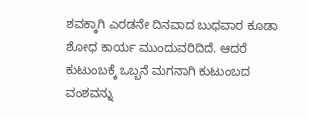ಶವಕ್ಕಾಗಿ ಎರಡನೇ ದಿನವಾದ ಬುಧವಾರ ಕೂಡಾ ಶೋಧ ಕಾರ್ಯ ಮುಂದುವರಿದಿದೆ. ಆದರೆ ಕುಟುಂಬಕ್ಕೆ ಒಬ್ಬನೆ ಮಗನಾಗಿ ಕುಟುಂಬದ ವಂಶವನ್ನು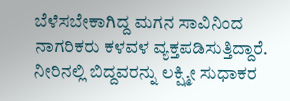ಬೆಳೆಸಬೇಕಾಗಿದ್ದ ಮಗನ ಸಾವಿನಿಂದ ನಾಗರಿಕರು ಕಳವಳ ವ್ಯಕ್ತಪಡಿಸುತ್ತಿದ್ದಾರೆ.
ನೀರಿನಲ್ಲಿ ಬಿದ್ದವರನ್ನು ಲಕ್ಷ್ಮೀ ಸುಧಾಕರ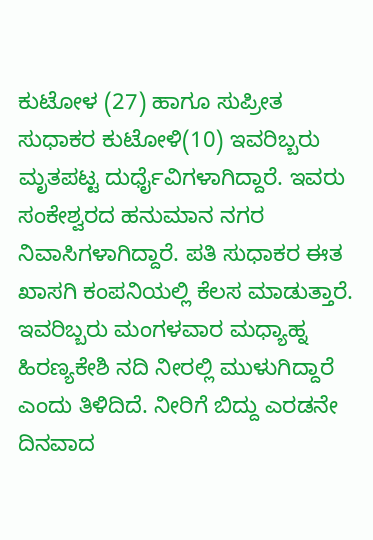ಕುಟೋಳ (27) ಹಾಗೂ ಸುಪ್ರೀತ ಸುಧಾಕರ ಕುಟೋಳಿ(10) ಇವರಿಬ್ಬರು ಮೃತಪಟ್ಟ ದುರ್ಧೈವಿಗಳಾಗಿದ್ದಾರೆ. ಇವರು ಸಂಕೇಶ್ವರದ ಹನುಮಾನ ನಗರ ನಿವಾಸಿಗಳಾಗಿದ್ದಾರೆ. ಪತಿ ಸುಧಾಕರ ಈತ ಖಾಸಗಿ ಕಂಪನಿಯಲ್ಲಿ ಕೆಲಸ ಮಾಡುತ್ತಾರೆ.
ಇವರಿಬ್ಬರು ಮಂಗಳವಾರ ಮಧ್ಯಾಹ್ನ ಹಿರಣ್ಯಕೇಶಿ ನದಿ ನೀರಲ್ಲಿ ಮುಳುಗಿದ್ದಾರೆ ಎಂದು ತಿಳಿದಿದೆ. ನೀರಿಗೆ ಬಿದ್ದು ಎರಡನೇ ದಿನವಾದ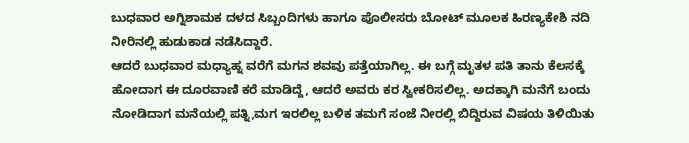ಬುಧವಾರ ಅಗ್ನಿಶಾಮಕ ದಳದ ಸಿಬ್ಬಂದಿಗಳು ಹಾಗೂ ಪೊಲೀಸರು ಬೋಟ್ ಮೂಲಕ ಹಿರಣ್ಯಕೇಶಿ ನದಿ ನೀರಿನಲ್ಲಿ ಹುಡುಕಾಡ ನಡೆಸಿದ್ದಾರೆ.
ಆದರೆ ಬುಧವಾರ ಮಧ್ಯಾಹ್ನ ವರೆಗೆ ಮಗನ ಶವವು ಪತ್ತೆಯಾಗಿಲ್ಲ. ಈ ಬಗ್ಗೆ ಮೃತಳ ಪತಿ ತಾನು ಕೆಲಸಕ್ಕೆ ಹೋದಾಗ ಈ ದೂರವಾಣಿ ಕರೆ ಮಾಡಿದ್ದೆ, ಆದರೆ ಅವರು ಕರ ಸ್ವೀಕರಿಸಲಿಲ್ಲ. ಅದಕ್ಕಾಗಿ ಮನೆಗೆ ಬಂದು ನೋಡಿದಾಗ ಮನೆಯಲ್ಲಿ ಪತ್ನಿ,ಮಗ ಇರಲಿಲ್ಲ ಬಳಿಕ ತಮಗೆ ಸಂಜೆ ನೀರಲ್ಲಿ ಬಿದ್ದಿರುವ ವಿಷಯ ತಿಳಿಯಿತು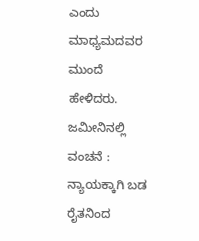ಎಂದು ಮಾಧ್ಯಮದವರ ಮುಂದೆ ಹೇಳಿದರು.
ಜಮೀನಿನಲ್ಲಿ ವಂಚನೆ : ನ್ಯಾಯಕ್ಕಾಗಿ ಬಡ ರೈತನಿಂದ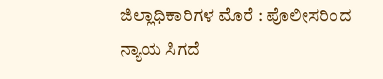ಜಿಲ್ಲಾಧಿಕಾರಿಗಳ ಮೊರೆ : ಪೊಲೀಸರಿಂದ ನ್ಯಾಯ ಸಿಗದೆ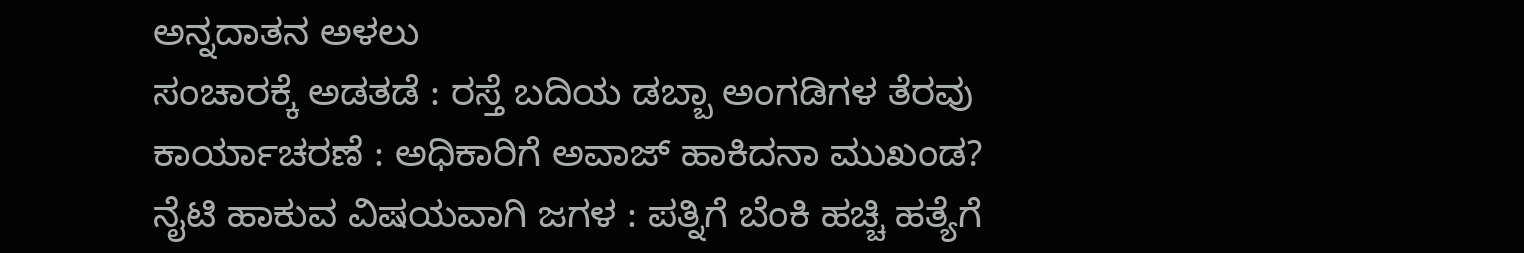ಅನ್ನದಾತನ ಅಳಲು
ಸಂಚಾರಕ್ಕೆ ಅಡತಡೆ : ರಸ್ತೆ ಬದಿಯ ಡಬ್ಬಾ ಅಂಗಡಿಗಳ ತೆರವು ಕಾರ್ಯಾಚರಣೆ : ಅಧಿಕಾರಿಗೆ ಅವಾಜ್ ಹಾಕಿದನಾ ಮುಖಂಡ?
ನೈಟಿ ಹಾಕುವ ವಿಷಯವಾಗಿ ಜಗಳ : ಪತ್ನಿಗೆ ಬೆಂಕಿ ಹಚ್ಚಿ ಹತ್ಯೆಗೆ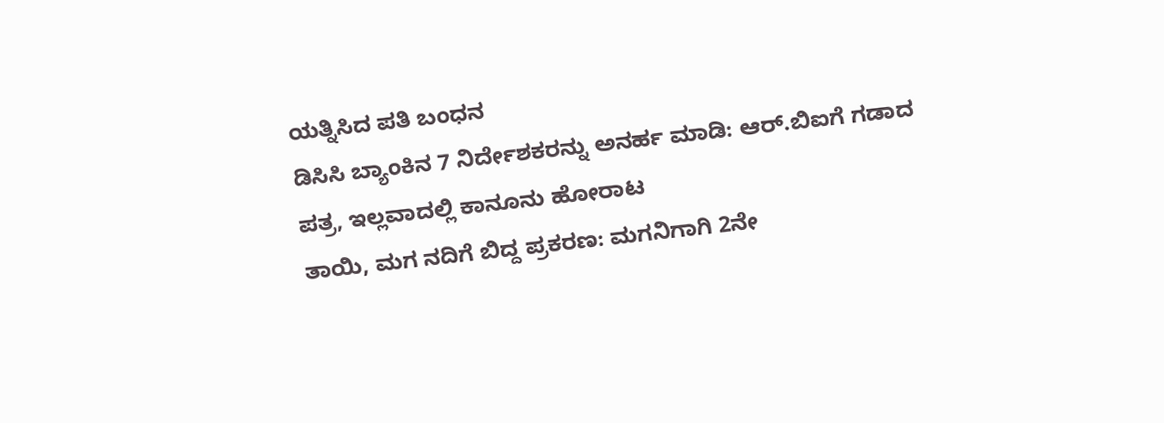ಯತ್ನಿಸಿದ ಪತಿ ಬಂಧನ
ಡಿಸಿಸಿ ಬ್ಯಾಂಕಿನ 7 ನಿರ್ದೇಶಕರನ್ನು ಅನರ್ಹ ಮಾಡಿ: ಆರ್.ಬಿಐಗೆ ಗಡಾದ ಪತ್ರ, ಇಲ್ಲವಾದಲ್ಲಿ ಕಾನೂನು ಹೋರಾಟ
ತಾಯಿ, ಮಗ ನದಿಗೆ ಬಿದ್ದ ಪ್ರಕರಣ: ಮಗನಿಗಾಗಿ 2ನೇ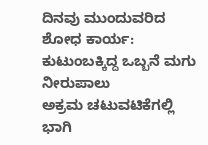ದಿನವು ಮುಂದುವರಿದ ಶೋಧ ಕಾರ್ಯ: ಕುಟುಂಬಕ್ಕಿದ್ದ ಒಬ್ಬನೆ ಮಗು ನೀರುಪಾಲು
ಅಕ್ರಮ ಚಟುವಟಿಕೆಗಲ್ಲಿ ಭಾಗಿ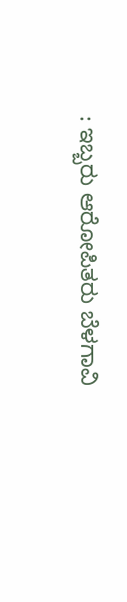: ಇಬ್ಬರು ಆರೋಪಿತರು ಬೆಳಗಾವಿ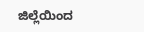ಜಿಲ್ಲೆಯಿಂದ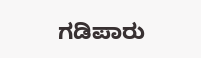ಗಡಿಪಾರು